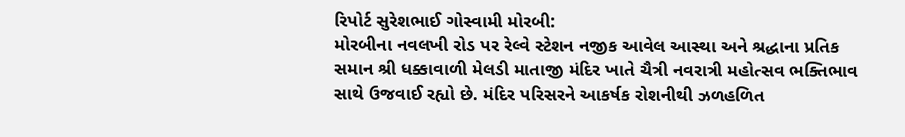રિપોર્ટ સુરેશભાઈ ગોસ્વામી મોરબી:
મોરબીના નવલખી રોડ પર રેલ્વે સ્ટેશન નજીક આવેલ આસ્થા અને શ્રદ્ધાના પ્રતિક સમાન શ્રી ધક્કાવાળી મેલડી માતાજી મંદિર ખાતે ચૈત્રી નવરાત્રી મહોત્સવ ભક્તિભાવ સાથે ઉજવાઈ રહ્યો છે. મંદિર પરિસરને આકર્ષક રોશનીથી ઝળહળિત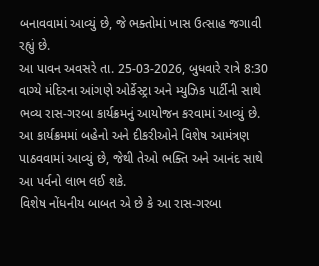બનાવવામાં આવ્યું છે, જે ભક્તોમાં ખાસ ઉત્સાહ જગાવી રહ્યું છે.
આ પાવન અવસરે તા. 25-03-2026, બુધવારે રાત્રે 8:30 વાગ્યે મંદિરના આંગણે ઓર્કેસ્ટ્રા અને મ્યુઝિક પાર્ટીની સાથે ભવ્ય રાસ-ગરબા કાર્યક્રમનું આયોજન કરવામાં આવ્યું છે. આ કાર્યક્રમમાં બહેનો અને દીકરીઓને વિશેષ આમંત્રણ પાઠવવામાં આવ્યું છે, જેથી તેઓ ભક્તિ અને આનંદ સાથે આ પર્વનો લાભ લઈ શકે.
વિશેષ નોંધનીય બાબત એ છે કે આ રાસ-ગરબા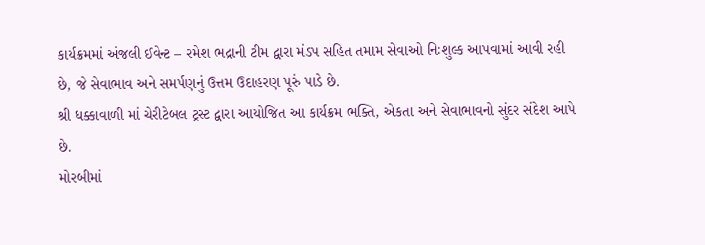કાર્યક્રમમાં અંજલી ઈવેન્ટ – રમેશ ભદ્રાની ટીમ દ્વારા મંડપ સહિત તમામ સેવાઓ નિઃશુલ્ક આપવામાં આવી રહી છે, જે સેવાભાવ અને સમર્પણનું ઉત્તમ ઉદાહરણ પૂરું પાડે છે.
શ્રી ધક્કાવાળી માં ચેરીટેબલ ટ્રસ્ટ દ્વારા આયોજિત આ કાર્યક્રમ ભક્તિ, એકતા અને સેવાભાવનો સુંદર સંદેશ આપે છે.
મોરબીમાં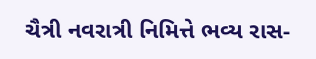ચૈત્રી નવરાત્રી નિમિત્તે ભવ્ય રાસ-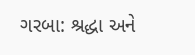ગરબા: શ્રદ્ધા અને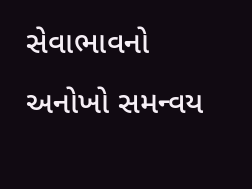સેવાભાવનો અનોખો સમન્વય